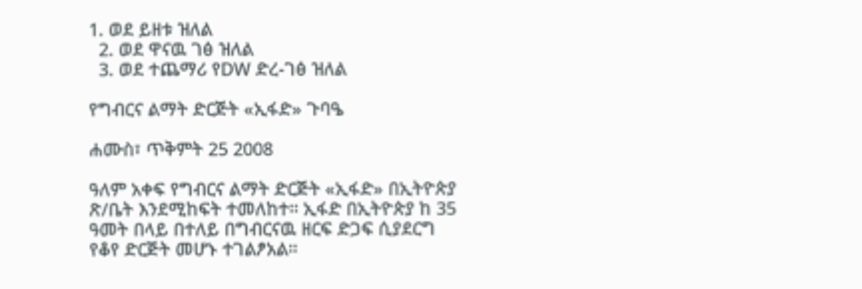1. ወደ ይዘቱ ዝለል
  2. ወደ ዋናዉ ገፅ ዝለል
  3. ወደ ተጨማሪ የDW ድረ-ገፅ ዝለል

የግብርና ልማት ድርጅት «ኢፋድ» ጉባዔ

ሐሙስ፣ ጥቅምት 25 2008

ዓለም አቀፍ የግብርና ልማት ድርጅት «ኢፋድ» በኢትዮጵያ ጽ/ቤት እንደሚከፍት ተመለከተ። ኢፋድ በኢትዮጵያ ከ 35 ዓመት በላይ በተለይ በግብርናዉ ዘርፍ ድጋፍ ሲያደርግ የቆየ ድርጅት መሆኑ ተገልፆአል።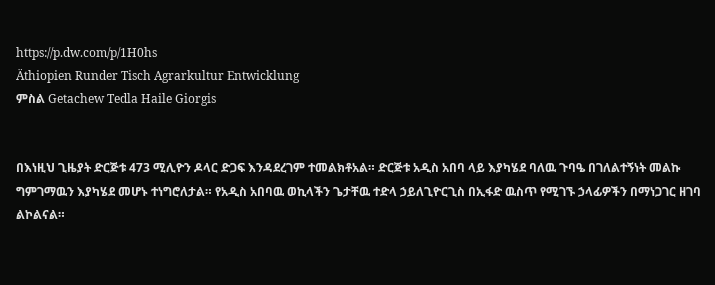https://p.dw.com/p/1H0hs
Äthiopien Runder Tisch Agrarkultur Entwicklung
ምስል Getachew Tedla Haile Giorgis


በእነዚህ ጊዜያት ድርጅቱ 473 ሚሊዮን ዶላር ድጋፍ እንዳደረገም ተመልክቶአል። ድርጅቱ አዲስ አበባ ላይ እያካሄደ ባለዉ ጉባዔ በገለልተኝነት መልኩ ግምገማዉን እያካሄደ መሆኑ ተነግሮለታል። የአዲስ አበባዉ ወኪላችን ጌታቸዉ ተድላ ኃይለጊዮርጊስ በኢፋድ ዉስጥ የሚገኙ ኃላፊዎችን በማነጋገር ዘገባ ልኮልናል።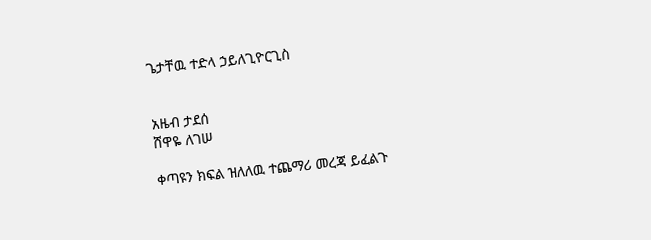ጌታቸዉ ተድላ ኃይለጊዮርጊስ


አዜብ ታደሰ
ሸዋዬ ለገሠ

ቀጣዩን ክፍል ዝለለዉ ተጨማሪ መረጃ ይፈልጉ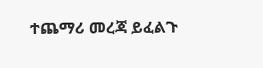ተጨማሪ መረጃ ይፈልጉ